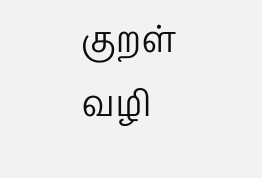குறள் வழி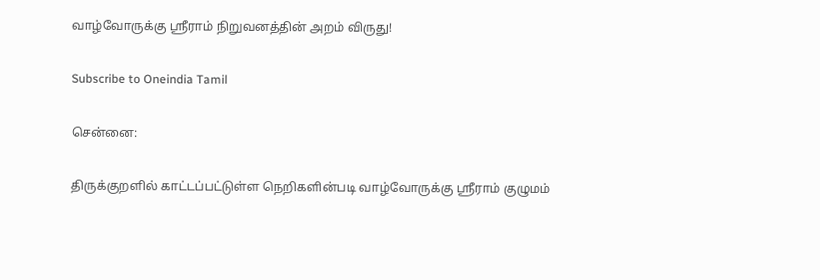வாழ்வோருக்கு ஸ்ரீராம் நிறுவனத்தின் அறம் விருது!

Subscribe to Oneindia Tamil

சென்னை:

திருக்குறளில் காட்டப்பட்டுள்ள நெறிகளின்படி வாழ்வோருக்கு ஸ்ரீராம் குழுமம்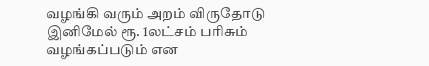வழங்கி வரும் அறம் விருதோடு இனிமேல் ரூ. 1லட்சம் பரிசும் வழங்கப்படும் என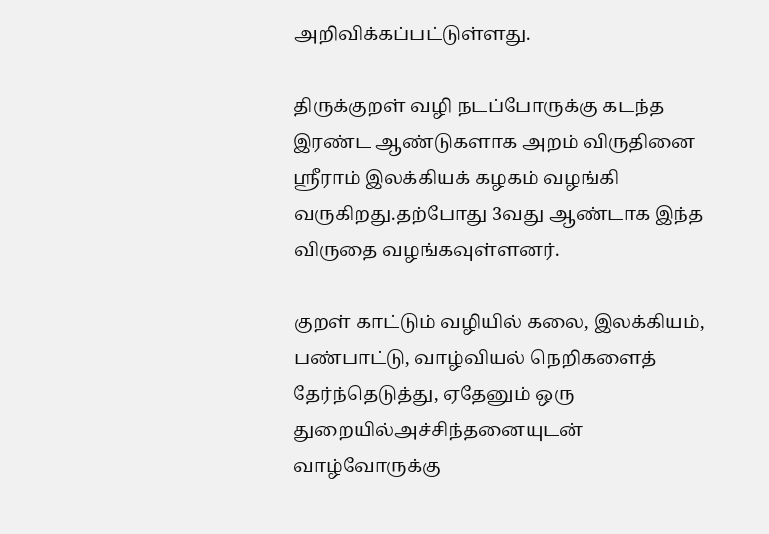அறிவிக்கப்பட்டுள்ளது.

திருக்குறள் வழி நடப்போருக்கு கடந்த இரண்ட ஆண்டுகளாக அறம் விருதினை ஸ்ரீராம் இலக்கியக் கழகம் வழங்கி வருகிறது.தற்போது 3வது ஆண்டாக இந்த விருதை வழங்கவுள்ளனர்.

குறள் காட்டும் வழியில் கலை, இலக்கியம், பண்பாட்டு, வாழ்வியல் நெறிகளைத் தேர்ந்தெடுத்து, ஏதேனும் ஒரு துறையில்அச்சிந்தனையுடன் வாழ்வோருக்கு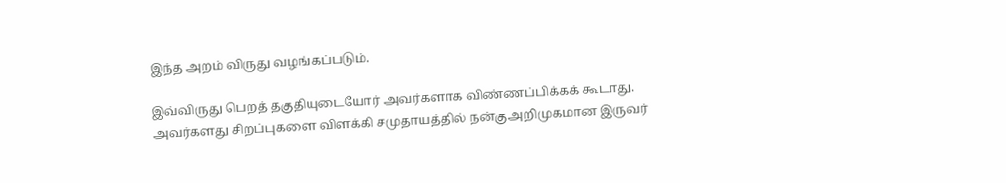இந்த அறம் விருது வழங்கப்படும்.

இவ்விருது பெறத் தகுதியுடையோர் அவர்களாக விண்ணப்பிக்கக் கூடாது. அவர்களது சிறப்புகளை விளக்கி சமுதாயத்தில் நன்குஅறிமுகமான இருவர்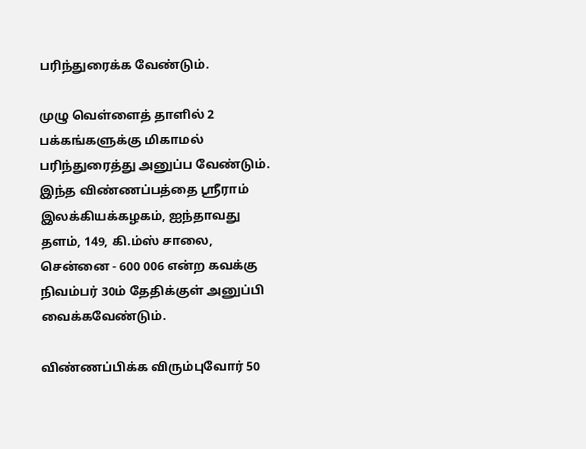பரிந்துரைக்க வேண்டும்.

முழு வெள்ளைத் தாளில் 2 பக்கங்களுக்கு மிகாமல் பரிந்துரைத்து அனுப்ப வேண்டும். இந்த விண்ணப்பத்தை ஸ்ரீராம் இலக்கியக்கழகம், ஐந்தாவது தளம், 149, கி.ம்ஸ் சாலை, சென்னை - 600 006 என்ற கவக்கு நிவம்பர் 30ம் தேதிக்குள் அனுப்பி வைக்கவேண்டும்.

விண்ணப்பிக்க விரும்புவோர் 50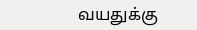வயதுக்கு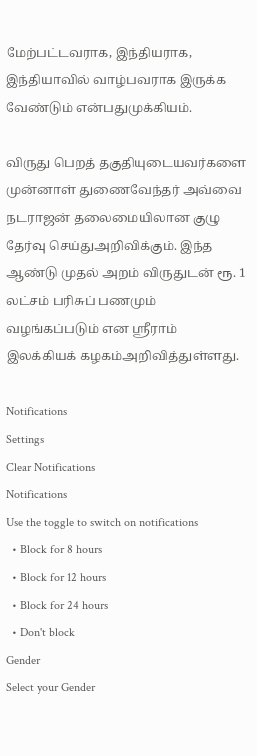மேற்பட்டவராக, இந்தியராக, இந்தியாவில் வாழ்பவராக இருக்க வேண்டும் என்பதுமுக்கியம்.

விருது பெறத் தகுதியுடையவர்களை முன்னாள் துணைவேந்தர் அவ்வை நடராஜன் தலைமையிலான குழு தேர்வு செய்துஅறிவிக்கும். இந்த ஆண்டு முதல் அறம் விருதுடன் ரூ. 1 லட்சம் பரிசுப் பணமும் வழங்கப்படும் என ஸ்ரீராம் இலக்கியக் கழகம்அறிவித்துள்ளது.

Notifications
Settings
Clear Notifications
Notifications
Use the toggle to switch on notifications
  • Block for 8 hours
  • Block for 12 hours
  • Block for 24 hours
  • Don't block
Gender
Select your Gender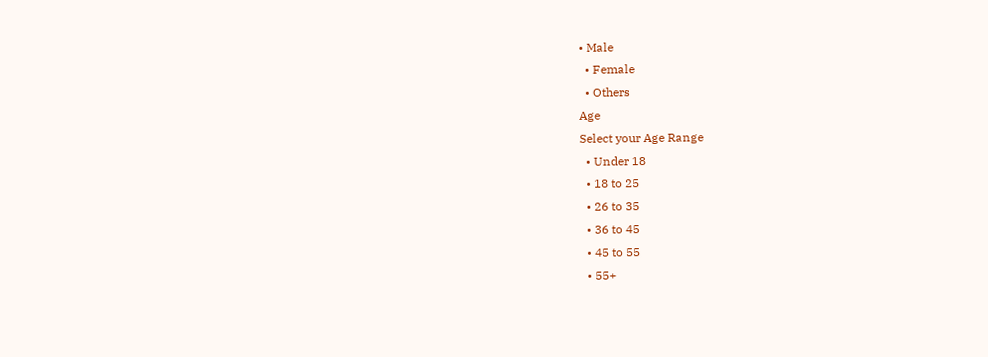• Male
  • Female
  • Others
Age
Select your Age Range
  • Under 18
  • 18 to 25
  • 26 to 35
  • 36 to 45
  • 45 to 55
  • 55+